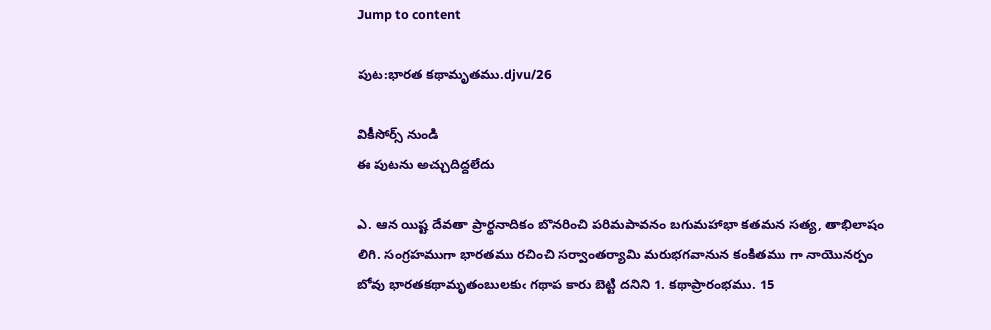Jump to content

పుట:భారత కథామృతము.djvu/26

వికీసోర్స్ నుండి
ఈ పుటను అచ్చుదిద్దలేదు

ఎ. ఆన యిష్ట దేవతా ప్రార్థనాదికం బొనరించి పరిమపావనం బగుమహాభా కతమన సత్య, తాభిలాషం లిగి. సంగ్రహముగా భారతము రచించి సర్వాంతర్యామి మరుభగవానున కంకితము గా నాయొనర్పం బోవు భారతకథామృతంబులకుఁ గథాప కారు బెట్టి దనిని 1. కథాప్రారంభము. 15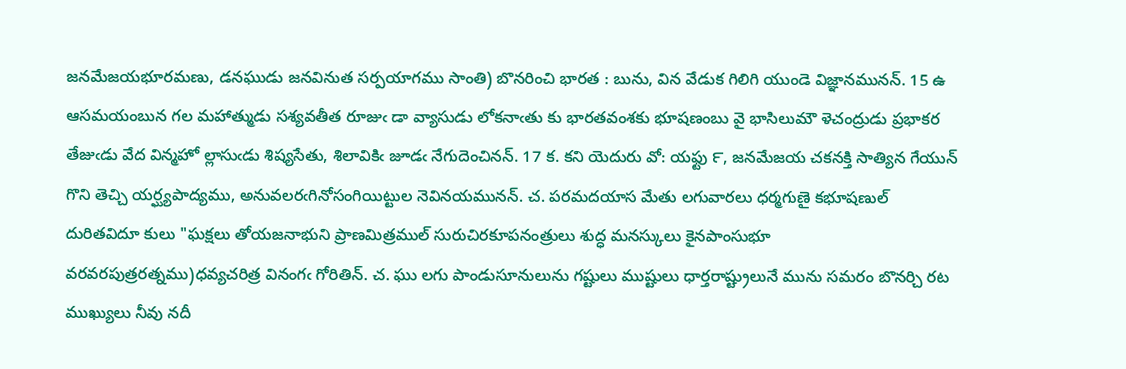జనమేజయభూరమణు, డనఘుడు జనవినుత సర్పయాగము సాంతి) బొనరించి భారత : బును, విన వేడుక గిలిగి యుండె విజ్ఞానమునన్. 15 ఉ ఆసమయంబున గల మహాత్ముడు సశ్యవతీత రూజుఁ డా వ్యాసుడు లోకనాఁతు కు భారతవంశకు భూషణంబు వై భాసిలుమౌ ళెచంద్రుడు ప్రభాకర తేజుఁడు వేద విన్మహో ల్లాసుఁడు శిష్యసేతు, శిలావికిఁ జూడఁ నేగుదెంచినన్. 17 క. కని యెదురు వో: యఫ్టు ౯, జనమేజయ చకనక్తి సాత్యిన గేయున్ గొని తెచ్చి యర్ఘ్యపాద్యము, అనువలరఁగినోసంగియిట్టుల నెవినయమునన్. చ. పరమదయాస మేతు లగువారలు ధర్మగుణై కభూషణుల్ దురితవిదూ కులు "ఘక్షలు తోయజనాభుని ప్రాణమిత్రముల్ సురుచిరకూపనంత్రులు శుద్ధ మనస్కులు కైనపాంసుభూ వరవరపుత్రరత్నము)ధవ్యచరిత్ర వినంగఁ గోరితిన్. చ. ఘు లగు పాండుసూనులును గష్టులు ముష్టులు ధార్తరాష్ట్రులునే మును సమరం బొనర్చి రట ముఖ్యులు నీవు నదీ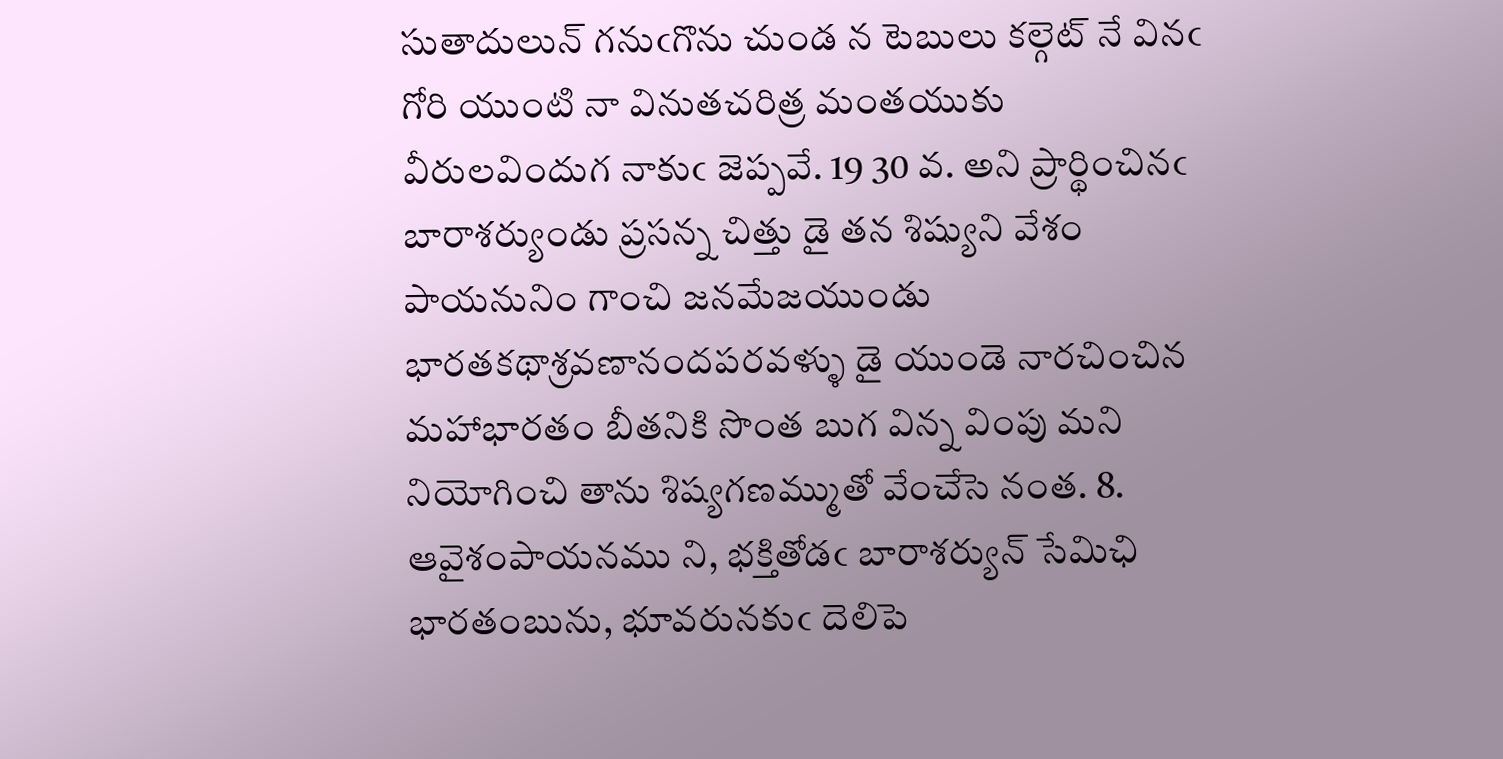సుతాదులున్ గనుఁగొను చుండ న టెబులు కల్గెట్ నే వినఁ గోరి యుంటి నా వినుతచరిత్ర మంతయుకు వీరులవిందుగ నాకుఁ జెప్పవే. 19 30 వ. అని ప్రార్థించినఁ బారాశర్యుండు ప్రసన్న చిత్తు డై తన శిష్యుని వేశం పాయనునిం గాంచి జనమేజయుండు భారతకథాశ్రవణానందపరవళ్ళు డై యుండె నారచించిన మహాభారతం బీతనికి సొంత బుగ విన్న వింపు మని నియోగించి తాను శిష్యగణమ్ముతో వేంచేసె నంత. 8. ఆవైశంపాయనము ని, భక్తితోడఁ బారాశర్యున్ సేమిఛి భారతంబును, భూవరునకుఁ దెలిపె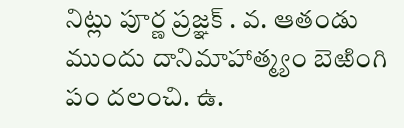నిట్లు పూర్ణ ప్రజ్ఞక్ . వ. ఆతండు ముందు దానిమాహాత్మ్యం బెఱింగి పం దలంచి. ఉ.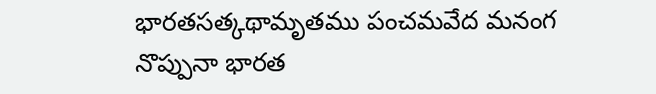భారతసత్కథామృతము పంచమవేద మనంగ నొప్పునా భారత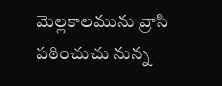మెల్లకాలమును వ్రాసి పఠించుచు నున్న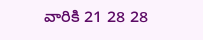వారికి 21 28 28